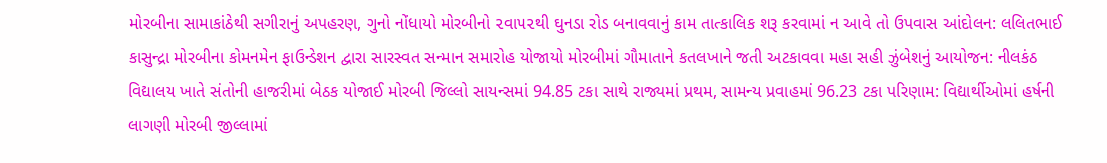મોરબીના સામાકાંઠેથી સગીરાનું અપહરણ, ગુનો નોંધાયો મોરબીનો ૨વા૫૨થી ઘુનડા રોડ બનાવવાનું કામ તાત્કાલિક શરૂ કરવામાં ન આવે તો ઉપવાસ આંદોલન: લલિતભાઈ કાસુન્દ્રા મોરબીના કોમનમેન ફાઉન્ડેશન દ્વારા સારસ્વત સન્માન સમારોહ યોજાયો મોરબીમાં ગૌમાતાને કતલખાને જતી અટકાવવા મહા સહી ઝુંબેશનું આયોજન: નીલકંઠ વિદ્યાલય ખાતે સંતોની હાજરીમાં બેઠક યોજાઈ મોરબી જિલ્લો સાયન્સમાં 94.85 ટકા સાથે રાજ્યમાં પ્રથમ, સામન્ય પ્રવાહમાં 96.23 ટકા પરિણામ: વિદ્યાર્થીઓમાં હર્ષની લાગણી મોરબી જીલ્લામાં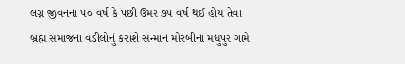લગ્ન જીવનના ૫૦ વર્ષ કે પછી ઉમર ૭૫ વર્ષ થઈ હોય તેવા બ્રહ્મ સમાજના વડીલોનું કરાશે સન્માન મોરબીના મધુપુર ગામે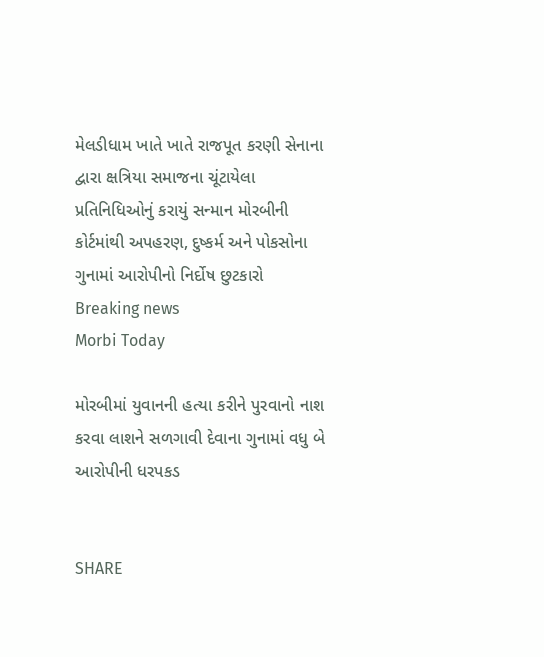મેલડીધામ ખાતે ખાતે રાજપૂત કરણી સેનાના દ્વારા ક્ષત્રિયા સમાજના ચૂંટાયેલા પ્રતિનિધિઓનું કરાયું સન્માન મોરબીની કોર્ટમાંથી અપહરણ, દુષ્કર્મ અને પોકસોના ગુનામાં આરોપીનો નિર્દોષ છુટકારો
Breaking news
Morbi Today

મોરબીમાં યુવાનની હત્યા કરીને પુરવાનો નાશ કરવા લાશને સળગાવી દેવાના ગુનામાં વધુ બે આરોપીની ધરપકડ


SHARE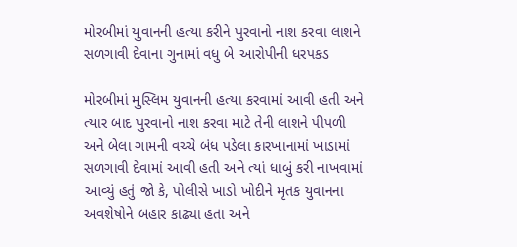મોરબીમાં યુવાનની હત્યા કરીને પુરવાનો નાશ કરવા લાશને સળગાવી દેવાના ગુનામાં વધુ બે આરોપીની ધરપકડ

મોરબીમાં મુસ્લિમ યુવાનની હત્યા કરવામાં આવી હતી અને ત્યાર બાદ પુરવાનો નાશ કરવા માટે તેની લાશને પીપળી અને બેલા ગામની વચ્ચે બંધ પડેલા કારખાનામાં ખાડામાં સળગાવી દેવામાં આવી હતી અને ત્યાં ધાબું કરી નાખવામાં આવ્યું હતું જો કે, પોલીસે ખાડો ખોદીને મૃતક યુવાનના અવશેષોને બહાર કાઢ્યા હતા અને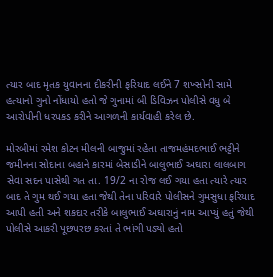ત્યાર બાદ મૃતક યુવાનના દીકરીની ફરિયાદ લઈને 7 શખ્સોની સામે હત્યાનો ગુનો નોંધાયો હતો જે ગુનામાં બી ડિવિઝન પોલીસે વધુ બે આરોપીની ધરપકડ કરીને આગળની કાર્યવાહી કરેલ છે.

મોરબીમાં રમેશ કોટન મીલની બાજુમાં રહેતા તાજમહંમદભાઈ ભટ્ટીને જમીનના સોદાના બહાને કારમાં બેસાડીને બાલુભાઈ અઘારા લાલબાગ સેવા સદન પાસેથી ગત તા. 19/2 ના રોજ લઈ ગયા હતા ત્યારે ત્યાર બાદ તે ગુમ થઈ ગયા હતા જેથી તેના પરિવારે પોલીસને ગુમસુધા ફરિયાદ આપી હતી અને શકદાર તરીકે બાલુભાઈ અઘારાનું નામ આપ્યું હતું જેથી પોલીસે આકરી પૂછપરછ કરતાં તે ભાંગી પડ્યો હતો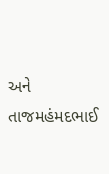અને તાજમહંમદભાઈ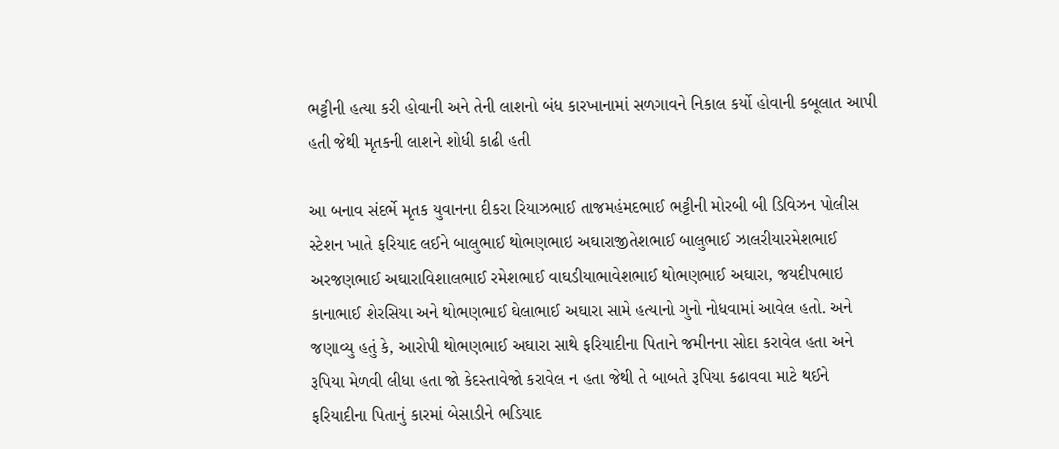ભટ્ટીની હત્યા કરી હોવાની અને તેની લાશનો બંધ કારખાનામાં સળગાવને નિકાલ કર્યો હોવાની કબૂલાત આપી હતી જેથી મૃતકની લાશને શોધી કાઢી હતી

આ બનાવ સંદર્ભે મૃતક યુવાનના દીકરા રિયાઝભાઈ તાજમહંમદભાઈ ભટ્ટીની મોરબી બી ડિવિઝન પોલીસ સ્ટેશન ખાતે ફરિયાદ લઈને બાલુભાઈ થોભણભાઇ અઘારાજીતેશભાઈ બાલુભાઈ ઝાલરીયારમેશભાઈ અરજણભાઈ અઘારાવિશાલભાઈ રમેશભાઈ વાઘડીયાભાવેશભાઈ થોભણભાઈ અઘારા, જયદીપભાઇ કાનાભાઈ શેરસિયા અને થોભણભાઈ ઘેલાભાઈ અઘારા સામે હત્યાનો ગુનો નોધવામાં આવેલ હતો. અને જણાવ્યુ હતું કે, આરોપી થોભણભાઈ અઘારા સાથે ફરિયાદીના પિતાને જમીનના સોદા કરાવેલ હતા અને રૂપિયા મેળવી લીધા હતા જો કેદસ્તાવેજો કરાવેલ ન હતા જેથી તે બાબતે રૂપિયા કઢાવવા માટે થઈને ફરિયાદીના પિતાનું કારમાં બેસાડીને ભડિયાદ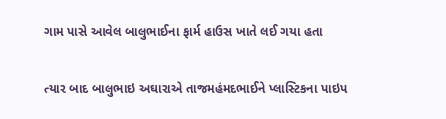ગામ પાસે આવેલ બાલુભાઈના ફાર્મ હાઉસ ખાતે લઈ ગયા હતા

ત્યાર બાદ બાલુભાઇ અઘારાએ તાજમહંમદભાઈને પ્લાસ્ટિકના પાઇપ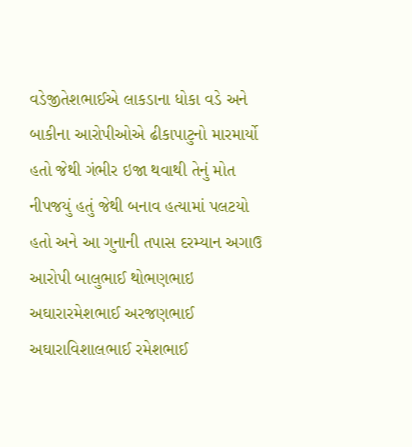વડેજીતેશભાઈએ લાકડાના ધોકા વડે અને બાકીના આરોપીઓએ ઢીકાપાટુનો મારમાર્યો હતો જેથી ગંભીર ઇજા થવાથી તેનું મોત નીપજયું હતું જેથી બનાવ હત્યામાં પલટયો હતો અને આ ગુનાની તપાસ દરમ્યાન અગાઉ આરોપી બાલુભાઈ થોભણભાઇ અઘારારમેશભાઈ અરજણભાઈ અઘારાવિશાલભાઈ રમેશભાઈ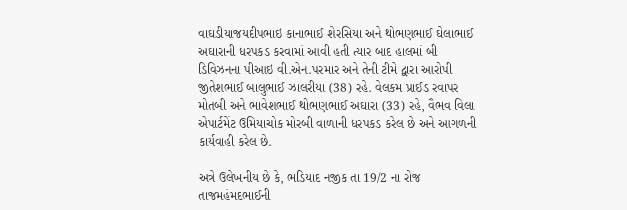વાઘડીયાજયદીપભાઇ કાનાભાઈ શેરસિયા અને થોભણભાઈ ઘેલાભાઈ અઘારાની ધરપકડ કરવામાં આવી હતી ત્યાર બાદ હાલમાં બી ડિવિઝનના પીઆઇ વી.એન.પરમાર અને તેની ટીમે દ્વારા આરોપી જીતેશભાઈ બાલુભાઈ ઝાલરીયા (38) રહે. વેલકમ પ્રાઈડ રવાપર મોતબી અને ભાવેશભાઈ થોભણભાઈ અઘારા (33) રહે, વૈભવ વિલા એપાર્ટમેંટ ઉમિયાચોક મોરબી વાળાની ધરપકડ કરેલ છે અને આગળની કાર્યવાહી કરેલ છે.

અત્રે ઉલેખનીય છે કે, ભડિયાદ નજીક તા 19/2 ના રોજ તાજમહંમદભાઈની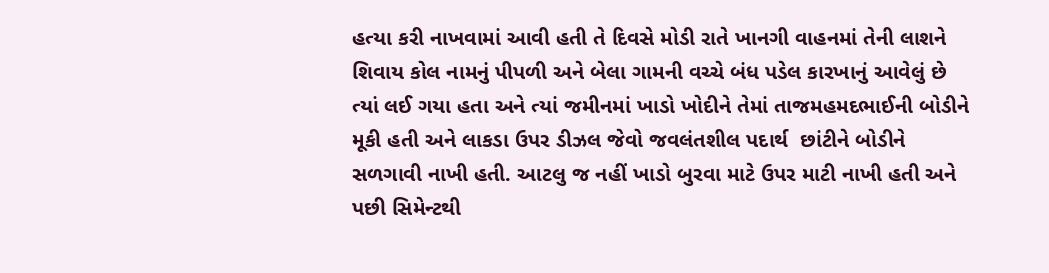હત્યા કરી નાખવામાં આવી હતી તે દિવસે મોડી રાતે ખાનગી વાહનમાં તેની લાશને શિવાય કોલ નામનું પીપળી અને બેલા ગામની વચ્ચે બંધ પડેલ કારખાનું આવેલું છે ત્યાં લઈ ગયા હતા અને ત્યાં જમીનમાં ખાડો ખોદીને તેમાં તાજમહમદભાઈની બોડીને મૂકી હતી અને લાકડા ઉપર ડીઝલ જેવો જવલંતશીલ પદાર્થ  છાંટીને બોડીને સળગાવી નાખી હતી. આટલુ જ નહીં ખાડો બુરવા માટે ઉપર માટી નાખી હતી અને પછી સિમેન્ટથી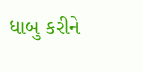ધાબુ કરીને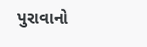પુરાવાનો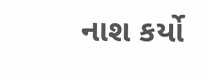નાશ કર્યો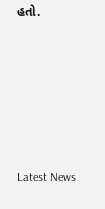હતો.






Latest News